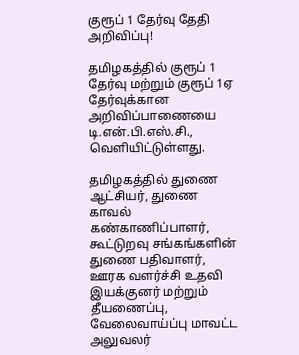குரூப் 1 தேர்வு தேதி அறிவிப்பு!

தமிழகத்தில் குரூப் 1 தேர்வு மற்றும் குரூப் 1ஏ தேர்வுக்கான அறிவிப்பாணையை டி.என்.பி.எஸ்.சி., வெளியிட்டுள்ளது.

தமிழகத்தில் துணை ஆட்சியர், துணை காவல் கண்காணிப்பாளர், கூட்டுறவு சங்கங்களின் துணை பதிவாளர், ஊரக வளர்ச்சி உதவி இயக்குனர் மற்றும் தீயணைப்பு, வேலைவாய்ப்பு மாவட்ட அலுவலர்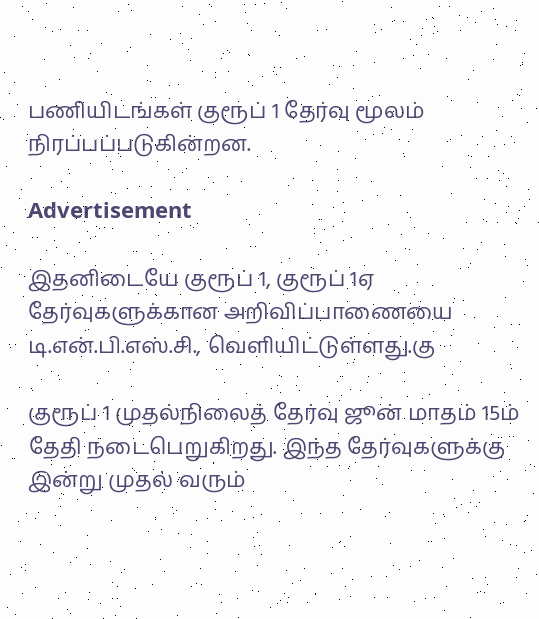பணியிடங்கள் குரூப் 1 தேர்வு மூலம் நிரப்பப்படுகின்றன.

Advertisement

இதனிடையே குரூப் 1, குரூப் 1ஏ தேர்வுகளுக்கான அறிவிப்பாணையை டி.என்.பி.எஸ்.சி., வெளியிட்டுள்ளது.கு

குரூப் 1 முதல்நிலைத் தேர்வு ஜூன் மாதம் 15ம் தேதி நடைபெறுகிறது. இந்த தேர்வுகளுக்கு இன்று முதல் வரும்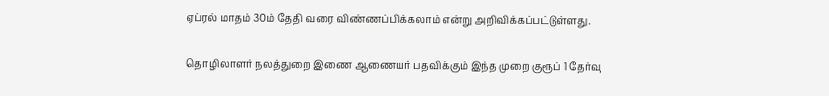ஏப்ரல் மாதம் 30ம் தேதி வரை விண்ணப்பிக்கலாம் என்று அறிவிக்கப்பட்டுள்ளது.

தொழிலாளர் நலத்துறை இணை ஆணையர் பதவிக்கும் இந்த முறை குரூப் 1 தேர்வு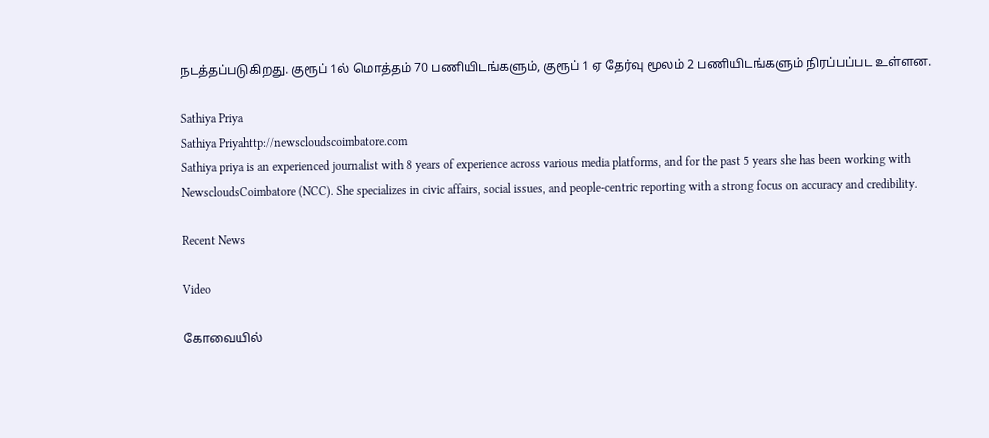நடத்தப்படுகிறது. குரூப் 1ல் மொத்தம் 70 பணியிடங்களும், குரூப் 1 ஏ தேர்வு மூலம் 2 பணியிடங்களும் நிரப்பப்பட உள்ளன.

Sathiya Priya
Sathiya Priyahttp://newscloudscoimbatore.com
Sathiya priya is an experienced journalist with 8 years of experience across various media platforms, and for the past 5 years she has been working with NewscloudsCoimbatore (NCC). She specializes in civic affairs, social issues, and people-centric reporting with a strong focus on accuracy and credibility.

Recent News

Video

கோவையில்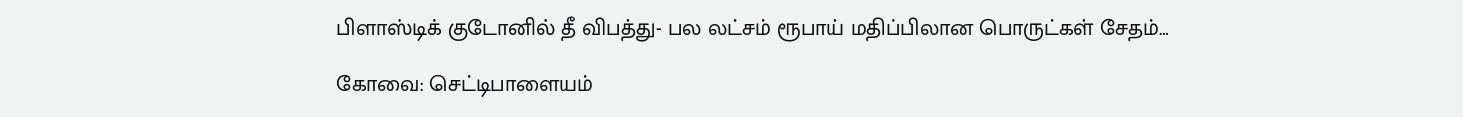பிளாஸ்டிக் குடோனில் தீ விபத்து- பல லட்சம் ரூபாய் மதிப்பிலான பொருட்கள் சேதம்…

கோவை: செட்டிபாளையம்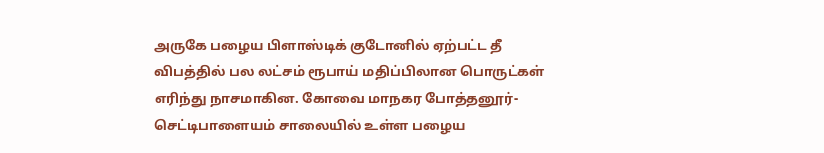அருகே பழைய பிளாஸ்டிக் குடோனில் ஏற்பட்ட தீ விபத்தில் பல லட்சம் ரூபாய் மதிப்பிலான பொருட்கள் எரிந்து நாசமாகின. கோவை மாநகர போத்தனூர்- செட்டிபாளையம் சாலையில் உள்ள பழைய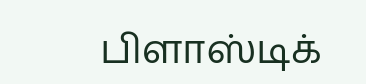பிளாஸ்டிக்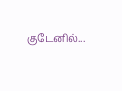குடேனில்...